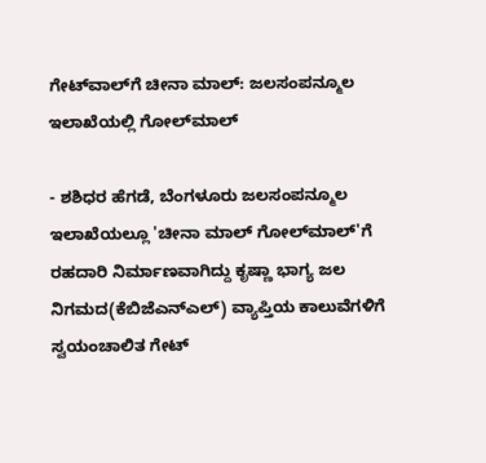ಗೇಟ್‌ವಾಲ್‌ಗೆ ಚೀನಾ ಮಾಲ್‌: ಜಲಸಂಪನ್ಮೂಲ ಇಲಾಖೆಯಲ್ಲಿ ಗೋಲ್‌ಮಾಲ್‌

- ಶಶಿಧರ ಹೆಗಡೆ, ಬೆಂಗಳೂರು ಜಲಸಂಪನ್ಮೂಲ ಇಲಾಖೆಯಲ್ಲೂ 'ಚೀನಾ ಮಾಲ್‌ ಗೋಲ್‌ಮಾಲ್‌'ಗೆ ರಹದಾರಿ ನಿರ್ಮಾಣವಾಗಿದ್ದು ಕೃಷ್ಣಾ ಭಾಗ್ಯ ಜಲ ನಿಗಮದ(ಕೆಬಿಜೆಎನ್‌ಎಲ್‌) ವ್ಯಾಪ್ತಿಯ ಕಾಲುವೆಗಳಿಗೆ ಸ್ವಯಂಚಾಲಿತ ಗೇಟ್‌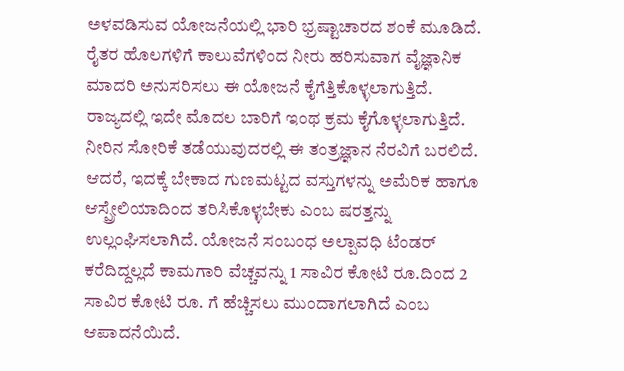ಅಳವಡಿಸುವ ಯೋಜನೆಯಲ್ಲಿ ಭಾರಿ ಭ್ರಷ್ಟಾಚಾರದ ಶಂಕೆ ಮೂಡಿದೆ. ರೈತರ ಹೊಲಗಳಿಗೆ ಕಾಲುವೆಗಳಿಂದ ನೀರು ಹರಿಸುವಾಗ ವೈಜ್ಞಾನಿಕ ಮಾದರಿ ಅನುಸರಿಸಲು ಈ ಯೋಜನೆ ಕೈಗೆತ್ತಿಕೊಳ್ಳಲಾಗುತ್ತಿದೆ. ರಾಜ್ಯದಲ್ಲಿ ಇದೇ ಮೊದಲ ಬಾರಿಗೆ ಇಂಥ ಕ್ರಮ ಕೈಗೊಳ್ಳಲಾಗುತ್ತಿದೆ. ನೀರಿನ ಸೋರಿಕೆ ತಡೆಯುವುದರಲ್ಲಿ ಈ ತಂತ್ರಜ್ಞಾನ ನೆರವಿಗೆ ಬರಲಿದೆ. ಆದರೆ, ಇದಕ್ಕೆ ಬೇಕಾದ ಗುಣಮಟ್ಟದ ವಸ್ತುಗಳನ್ನು ಅಮೆರಿಕ ಹಾಗೂ ಆಸ್ಪ್ರೇಲಿಯಾದಿಂದ ತರಿಸಿಕೊಳ್ಳಬೇಕು ಎಂಬ ಷರತ್ತನ್ನು ಉಲ್ಲಂಘಿಸಲಾಗಿದೆ. ಯೋಜನೆ ಸಂಬಂಧ ಅಲ್ಪಾವಧಿ ಟೆಂಡರ್‌ ಕರೆದಿದ್ದಲ್ಲದೆ ಕಾಮಗಾರಿ ವೆಚ್ಚವನ್ನು 1 ಸಾವಿರ ಕೋಟಿ ರೂ.ದಿಂದ 2 ಸಾವಿರ ಕೋಟಿ ರೂ. ಗೆ ಹೆಚ್ಚಿಸಲು ಮುಂದಾಗಲಾಗಿದೆ ಎಂಬ ಆಪಾದನೆಯಿದೆ.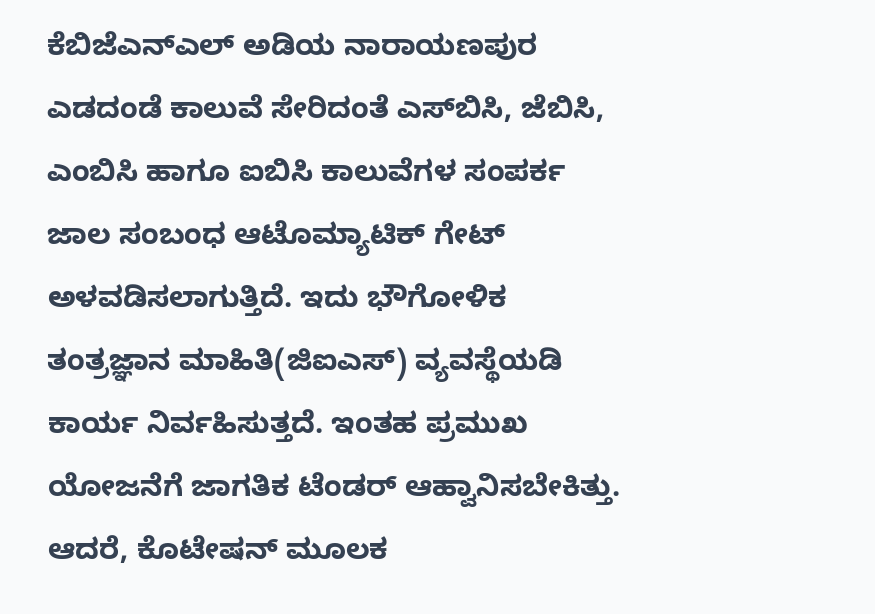ಕೆಬಿಜೆಎನ್‌ಎಲ್‌ ಅಡಿಯ ನಾರಾಯಣಪುರ ಎಡದಂಡೆ ಕಾಲುವೆ ಸೇರಿದಂತೆ ಎಸ್‌ಬಿಸಿ, ಜೆಬಿಸಿ, ಎಂಬಿಸಿ ಹಾಗೂ ಐಬಿಸಿ ಕಾಲುವೆಗಳ ಸಂಪರ್ಕ ಜಾಲ ಸಂಬಂಧ ಆಟೊಮ್ಯಾಟಿಕ್‌ ಗೇಟ್‌ ಅಳವಡಿಸಲಾಗುತ್ತಿದೆ. ಇದು ಭೌಗೋಳಿಕ ತಂತ್ರಜ್ಞಾನ ಮಾಹಿತಿ(ಜಿಐಎಸ್‌) ವ್ಯವಸ್ಥೆಯಡಿ ಕಾರ್ಯ ನಿರ್ವಹಿಸುತ್ತದೆ. ಇಂತಹ ಪ್ರಮುಖ ಯೋಜನೆಗೆ ಜಾಗತಿಕ ಟೆಂಡರ್‌ ಆಹ್ವಾನಿಸಬೇಕಿತ್ತು. ಆದರೆ, ಕೊಟೇಷನ್‌ ಮೂಲಕ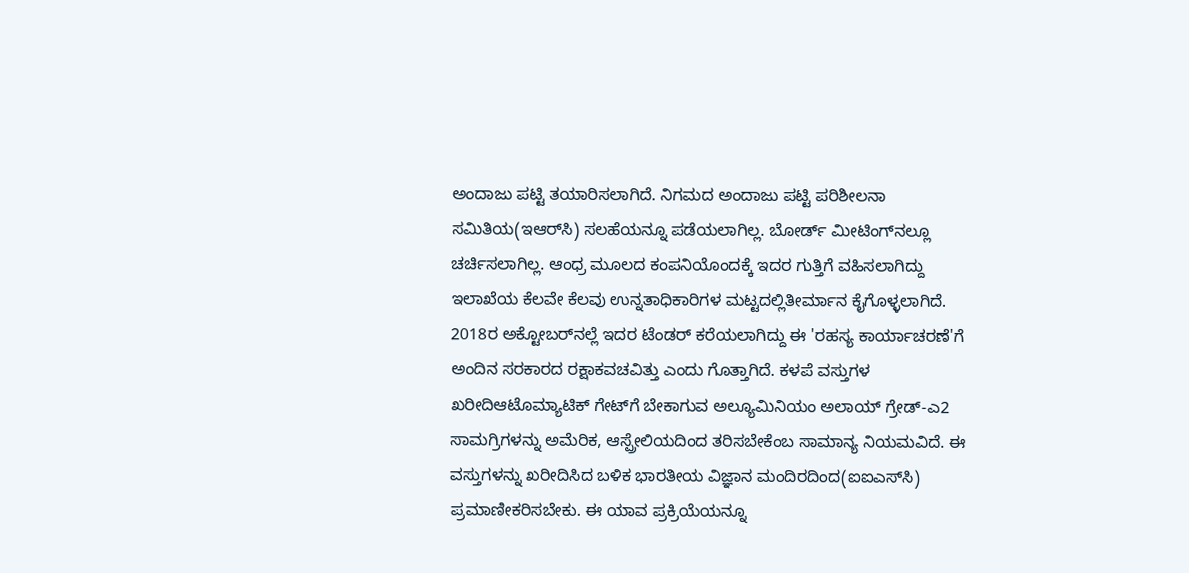ಅಂದಾಜು ಪಟ್ಟಿ ತಯಾರಿಸಲಾಗಿದೆ. ನಿಗಮದ ಅಂದಾಜು ಪಟ್ಟಿ ಪರಿಶೀಲನಾ ಸಮಿತಿಯ(ಇಆರ್‌ಸಿ) ಸಲಹೆಯನ್ನೂ ಪಡೆಯಲಾಗಿಲ್ಲ. ಬೋರ್ಡ್‌ ಮೀಟಿಂಗ್‌ನಲ್ಲೂ ಚರ್ಚಿಸಲಾಗಿಲ್ಲ. ಆಂಧ್ರ ಮೂಲದ ಕಂಪನಿಯೊಂದಕ್ಕೆ ಇದರ ಗುತ್ತಿಗೆ ವಹಿಸಲಾಗಿದ್ದು ಇಲಾಖೆಯ ಕೆಲವೇ ಕೆಲವು ಉನ್ನತಾಧಿಕಾರಿಗಳ ಮಟ್ಟದಲ್ಲಿತೀರ್ಮಾನ ಕೈಗೊಳ್ಳಲಾಗಿದೆ. 2018ರ ಅಕ್ಟೋಬರ್‌ನಲ್ಲೆ ಇದರ ಟೆಂಡರ್‌ ಕರೆಯಲಾಗಿದ್ದು ಈ 'ರಹಸ್ಯ ಕಾರ್ಯಾಚರಣೆ'ಗೆ ಅಂದಿನ ಸರಕಾರದ ರಕ್ಷಾಕವಚವಿತ್ತು ಎಂದು ಗೊತ್ತಾಗಿದೆ. ಕಳಪೆ ವಸ್ತುಗಳ ಖರೀದಿಆಟೊಮ್ಯಾಟಿಕ್‌ ಗೇಟ್‌ಗೆ ಬೇಕಾಗುವ ಅಲ್ಯೂಮಿನಿಯಂ ಅಲಾಯ್‌ ಗ್ರೇಡ್‌-ಎ2 ಸಾಮಗ್ರಿಗಳನ್ನು ಅಮೆರಿಕ, ಆಸ್ಪ್ರೇಲಿಯದಿಂದ ತರಿಸಬೇಕೆಂಬ ಸಾಮಾನ್ಯ ನಿಯಮವಿದೆ. ಈ ವಸ್ತುಗಳನ್ನು ಖರೀದಿಸಿದ ಬಳಿಕ ಭಾರತೀಯ ವಿಜ್ಞಾನ ಮಂದಿರದಿಂದ(ಐಐಎಸ್‌ಸಿ) ಪ್ರಮಾಣೀಕರಿಸಬೇಕು. ಈ ಯಾವ ಪ್ರಕ್ರಿಯೆಯನ್ನೂ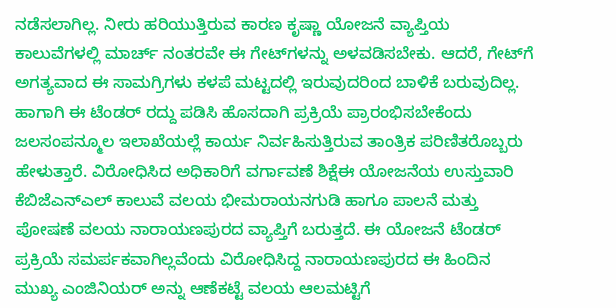ನಡೆಸಲಾಗಿಲ್ಲ. ನೀರು ಹರಿಯುತ್ತಿರುವ ಕಾರಣ ಕೃಷ್ಣಾ ಯೋಜನೆ ವ್ಯಾಪ್ತಿಯ ಕಾಲುವೆಗಳಲ್ಲಿ ಮಾರ್ಚ್ ನಂತರವೇ ಈ ಗೇಟ್‌ಗಳನ್ನು ಅಳವಡಿಸಬೇಕು. ಆದರೆ, ಗೇಟ್‌ಗೆ ಅಗತ್ಯವಾದ ಈ ಸಾಮಗ್ರಿಗಳು ಕಳಪೆ ಮಟ್ಟದಲ್ಲಿ ಇರುವುದರಿಂದ ಬಾಳಿಕೆ ಬರುವುದಿಲ್ಲ. ಹಾಗಾಗಿ ಈ ಟೆಂಡರ್‌ ರದ್ದು ಪಡಿಸಿ ಹೊಸದಾಗಿ ಪ್ರಕ್ರಿಯೆ ಪ್ರಾರಂಭಿಸಬೇಕೆಂದು ಜಲಸಂಪನ್ಮೂಲ ಇಲಾಖೆಯಲ್ಲೆ ಕಾರ್ಯ ನಿರ್ವಹಿಸುತ್ತಿರುವ ತಾಂತ್ರಿಕ ಪರಿಣಿತರೊಬ್ಬರು ಹೇಳುತ್ತಾರೆ. ವಿರೋಧಿಸಿದ ಅಧಿಕಾರಿಗೆ ವರ್ಗಾವಣೆ ಶಿಕ್ಷೆಈ ಯೋಜನೆಯ ಉಸ್ತುವಾರಿ ಕೆಬಿಜೆಎನ್‌ಎಲ್‌ ಕಾಲುವೆ ವಲಯ ಭೀಮರಾಯನಗುಡಿ ಹಾಗೂ ಪಾಲನೆ ಮತ್ತು ಪೋಷಣೆ ವಲಯ ನಾರಾಯಣಪುರದ ವ್ಯಾಪ್ತಿಗೆ ಬರುತ್ತದೆ. ಈ ಯೋಜನೆ ಟೆಂಡರ್‌ ಪ್ರಕ್ರಿಯೆ ಸಮರ್ಪಕವಾಗಿಲ್ಲವೆಂದು ವಿರೋಧಿಸಿದ್ದ ನಾರಾಯಣಪುರದ ಈ ಹಿಂದಿನ ಮುಖ್ಯ ಎಂಜಿನಿಯರ್‌ ಅನ್ನು ಆಣೆಕಟ್ಟೆ ವಲಯ ಆಲಮಟ್ಟಿಗೆ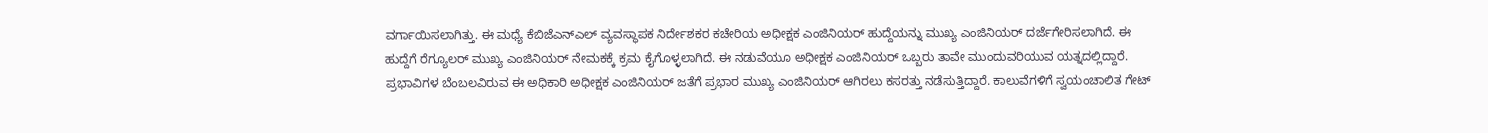ವರ್ಗಾಯಿಸಲಾಗಿತ್ತು. ಈ ಮಧ್ಯೆ ಕೆಬಿಜೆಎನ್‌ಎಲ್‌ ವ್ಯವಸ್ಥಾಪಕ ನಿರ್ದೇಶಕರ ಕಚೇರಿಯ ಅಧೀಕ್ಷಕ ಎಂಜಿನಿಯರ್‌ ಹುದ್ದೆಯನ್ನು ಮುಖ್ಯ ಎಂಜಿನಿಯರ್‌ ದರ್ಜೆಗೇರಿಸಲಾಗಿದೆ. ಈ ಹುದ್ದೆಗೆ ರೆಗ್ಯೂಲರ್‌ ಮುಖ್ಯ ಎಂಜಿನಿಯರ್‌ ನೇಮಕಕ್ಕೆ ಕ್ರಮ ಕೈಗೊಳ್ಳಲಾಗಿದೆ. ಈ ನಡುವೆಯೂ ಅಧೀಕ್ಷಕ ಎಂಜಿನಿಯರ್‌ ಒಬ್ಬರು ತಾವೇ ಮುಂದುವರಿಯುವ ಯತ್ನದಲ್ಲಿದ್ದಾರೆ. ಪ್ರಭಾವಿಗಳ ಬೆಂಬಲವಿರುವ ಈ ಅಧಿಕಾರಿ ಅಧೀಕ್ಷಕ ಎಂಜಿನಿಯರ್‌ ಜತೆಗೆ ಪ್ರಭಾರ ಮುಖ್ಯ ಎಂಜಿನಿಯರ್‌ ಆಗಿರಲು ಕಸರತ್ತು ನಡೆಸುತ್ತಿದ್ದಾರೆ. ಕಾಲುವೆಗಳಿಗೆ ಸ್ವಯಂಚಾಲಿತ ಗೇಟ್‌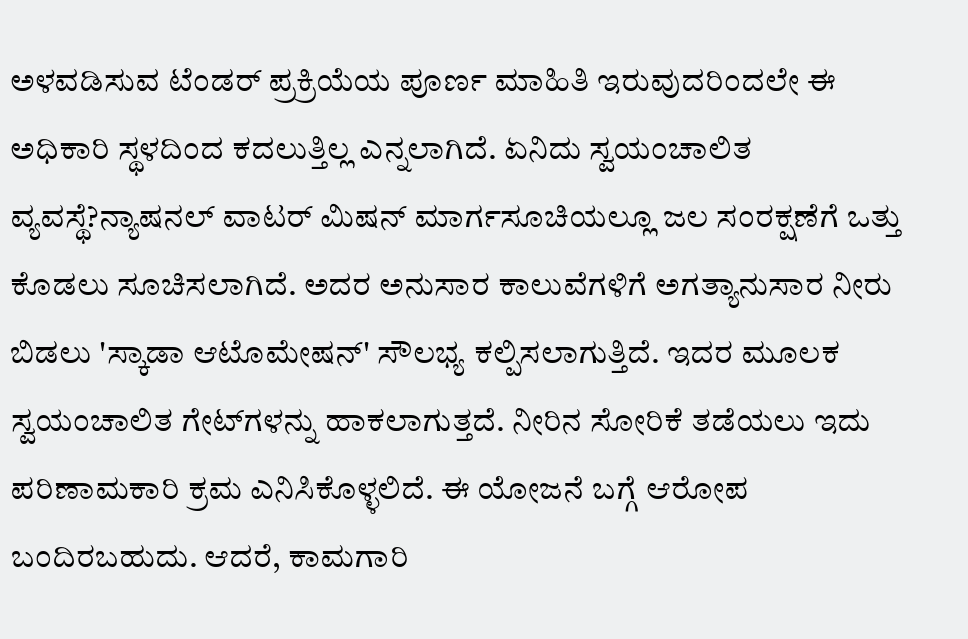ಅಳವಡಿಸುವ ಟೆಂಡರ್‌ ಪ್ರಕ್ರಿಯೆಯ ಪೂರ್ಣ ಮಾಹಿತಿ ಇರುವುದರಿಂದಲೇ ಈ ಅಧಿಕಾರಿ ಸ್ಥಳದಿಂದ ಕದಲುತ್ತಿಲ್ಲ ಎನ್ನಲಾಗಿದೆ. ಏನಿದು ಸ್ವಯಂಚಾಲಿತ ವ್ಯವಸ್ಥೆ?ನ್ಯಾಷನಲ್‌ ವಾಟರ್‌ ಮಿಷನ್‌ ಮಾರ್ಗಸೂಚಿಯಲ್ಲೂ ಜಲ ಸಂರಕ್ಷಣೆಗೆ ಒತ್ತು ಕೊಡಲು ಸೂಚಿಸಲಾಗಿದೆ. ಅದರ ಅನುಸಾರ ಕಾಲುವೆಗಳಿಗೆ ಅಗತ್ಯಾನುಸಾರ ನೀರು ಬಿಡಲು 'ಸ್ಕಾಡಾ ಆಟೊಮೇಷನ್‌' ಸೌಲಭ್ಯ ಕಲ್ಪಿಸಲಾಗುತ್ತಿದೆ. ಇದರ ಮೂಲಕ ಸ್ವಯಂಚಾಲಿತ ಗೇಟ್‌ಗಳನ್ನು ಹಾಕಲಾಗುತ್ತದೆ. ನೀರಿನ ಸೋರಿಕೆ ತಡೆಯಲು ಇದು ಪರಿಣಾಮಕಾರಿ ಕ್ರಮ ಎನಿಸಿಕೊಳ್ಳಲಿದೆ. ಈ ಯೋಜನೆ ಬಗ್ಗೆ ಆರೋಪ ಬಂದಿರಬಹುದು. ಆದರೆ, ಕಾಮಗಾರಿ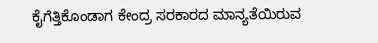ಕೈಗೆತ್ತಿಕೊಂಡಾಗ ಕೇಂದ್ರ ಸರಕಾರದ ಮಾನ್ಯತೆಯಿರುವ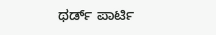ಥರ್ಡ್‌ ಪಾರ್ಟಿ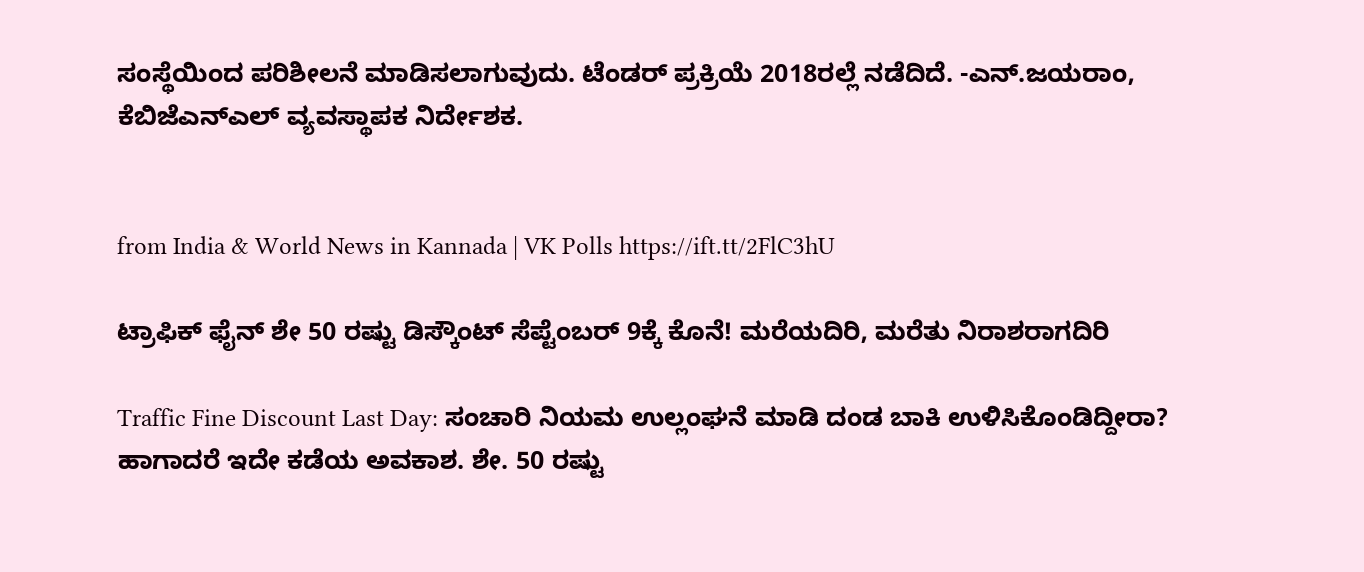ಸಂಸ್ಥೆಯಿಂದ ಪರಿಶೀಲನೆ ಮಾಡಿಸಲಾಗುವುದು. ಟೆಂಡರ್‌ ಪ್ರಕ್ರಿಯೆ 2018ರಲ್ಲೆ ನಡೆದಿದೆ. -ಎನ್‌.ಜಯರಾಂ, ಕೆಬಿಜೆಎನ್‌ಎಲ್‌ ವ್ಯವಸ್ಥಾಪಕ ನಿರ್ದೇಶಕ.


from India & World News in Kannada | VK Polls https://ift.tt/2FlC3hU

ಟ್ರಾಫಿಕ್‌ ಫೈನ್‌ ಶೇ 50 ರಷ್ಟು ಡಿಸ್ಕೌಂಟ್‌ ಸೆಪ್ಟೆಂಬರ್‌ 9ಕ್ಕೆ ಕೊನೆ! ಮರೆಯದಿರಿ, ಮರೆತು ನಿರಾಶರಾಗದಿರಿ

Traffic Fine Discount Last Day: ಸಂಚಾರಿ ನಿಯಮ ಉಲ್ಲಂಘನೆ ಮಾಡಿ ದಂಡ ಬಾಕಿ ಉಳಿಸಿಕೊಂಡಿದ್ದೀರಾ? ಹಾಗಾದರೆ ಇದೇ ಕಡೆಯ ಅವಕಾಶ. ಶೇ. 50 ರಷ್ಟು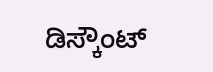ಡಿಸ್ಕೌಂಟ್‌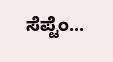ಸೆಪ್ಟೆಂ...